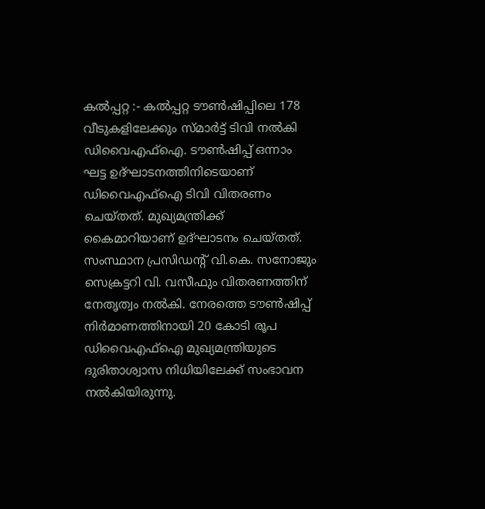കൽപ്പറ്റ :- കൽപ്പറ്റ ടൗൺഷിപ്പിലെ 178 വീടുകളിലേക്കും സ്മാർട്ട് ടിവി നൽകി ഡിവൈഎഫ്ഐ. ടൗൺഷിപ്പ് ഒന്നാം ഘട്ട ഉദ്ഘാടനത്തിനിടെയാണ് ഡിവൈഎഫ്ഐ ടിവി വിതരണം ചെയ്തത്. മുഖ്യമന്ത്രിക്ക് കൈമാറിയാണ് ഉദ്ഘാടനം ചെയ്തത്. സംസ്ഥാന പ്രസിഡൻ്റ് വി.കെ. സനോജും സെക്രട്ടറി വി. വസീഫും വിതരണത്തിന് നേതൃത്വം നൽകി. നേരത്തെ ടൗൺഷിപ്പ് നിർമാണത്തിനായി 20 കോടി രൂപ ഡിവൈഎഫ്ഐ മുഖ്യമന്ത്രിയുടെ ദുരിതാശ്വാസ നിധിയിലേക്ക് സംഭാവന നൽകിയിരുന്നു.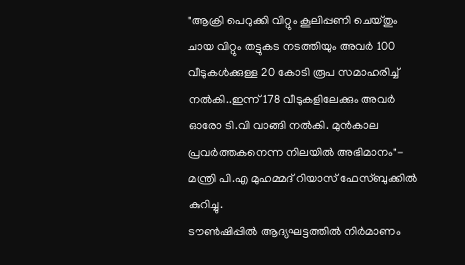"ആക്രി പെറുക്കി വിറ്റും കൂലിപ്പണി ചെയ്തും ചായ വിറ്റും തട്ടുകട നടത്തിയും അവർ 100 വീടുകൾക്കുള്ള 20 കോടി രൂപ സമാഹരിച്ച് നൽകി..ഇന്ന് 178 വീടുകളിലേക്കും അവർ ഓരോ ടി.വി വാങ്ങി നൽകി. മുൻകാല പ്രവർത്തകനെന്ന നിലയിൽ അഭിമാനം"- മന്ത്രി പി.എ മുഹമ്മദ് റിയാസ് ഫേസ്ബുക്കിൽ കുറിച്ചു.
ടൗൺഷിപ്പിൽ ആദ്യഘട്ടത്തിൽ നിർമാണം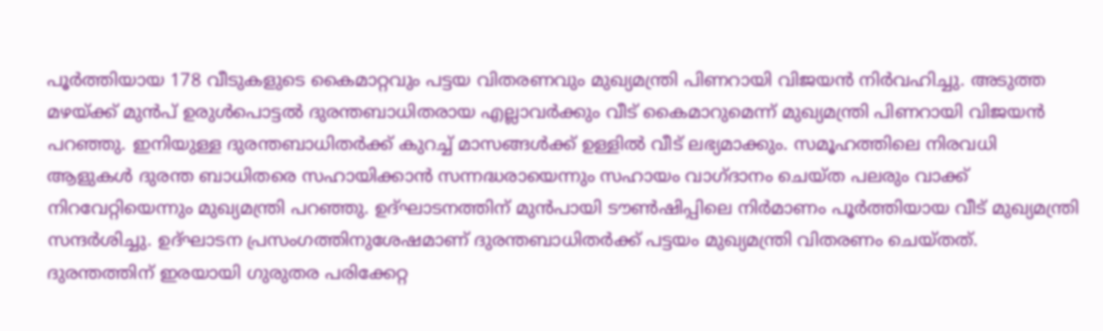പൂർത്തിയായ 178 വീടുകളുടെ കൈമാറ്റവും പട്ടയ വിതരണവും മുഖ്യമന്ത്രി പിണറായി വിജയൻ നിർവഹിച്ചു. അടുത്ത മഴയ്ക്ക് മുൻപ് ഉരുൾപൊട്ടൽ ദുരന്തബാധിതരായ എല്ലാവർക്കും വീട് കൈമാറുമെന്ന് മുഖ്യമന്ത്രി പിണറായി വിജയൻ പറഞ്ഞു. ഇനിയുള്ള ദുരന്തബാധിതർക്ക് കുറച്ച് മാസങ്ങൾക്ക് ഉള്ളിൽ വീട് ലഭ്യമാക്കും. സമൂഹത്തിലെ നിരവധി ആളുകൾ ദുരന്ത ബാധിതരെ സഹായിക്കാൻ സന്നദ്ധരായെന്നും സഹായം വാഗ്ദാനം ചെയ്ത പലരും വാക്ക് നിറവേറ്റിയെന്നും മുഖ്യമന്ത്രി പറഞ്ഞു. ഉദ്ഘാടനത്തിന് മുൻപായി ടൗൺഷിപ്പിലെ നിർമാണം പൂർത്തിയായ വീട് മുഖ്യമന്ത്രി സന്ദർശിച്ചു. ഉദ്ഘാടന പ്രസംഗത്തിനുശേഷമാണ് ദുരന്തബാധിതർക്ക് പട്ടയം മുഖ്യമന്ത്രി വിതരണം ചെയ്തത്. ദുരന്തത്തിന് ഇരയായി ഗുരുതര പരിക്കേറ്റ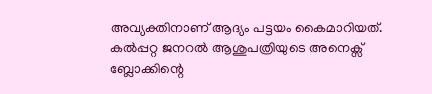അവ്യക്തിനാണ് ആദ്യം പട്ടയം കൈമാറിയത്. കൽപ്പറ്റ ജനറൽ ആശുപത്രിയുടെ അനെക്സ് ബ്ലോക്കിന്റെ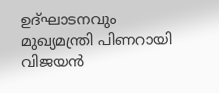ഉദ്ഘാടനവും മുഖ്യമന്ത്രി പിണറായി വിജയൻ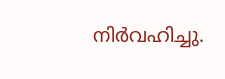നിർവഹിച്ചു.